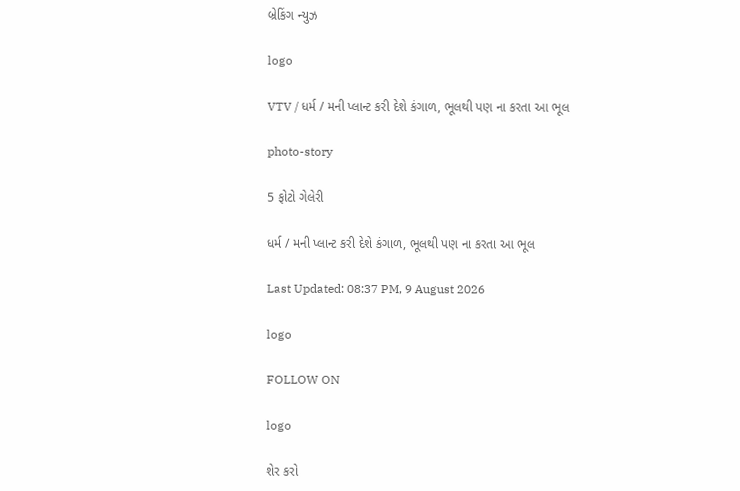બ્રેકિંગ ન્યુઝ

logo

VTV / ધર્મ / મની પ્લાન્ટ કરી દેશે કંગાળ, ભૂલથી પણ ના કરતા આ ભૂલ

photo-story

5 ફોટો ગેલેરી

ધર્મ / મની પ્લાન્ટ કરી દેશે કંગાળ, ભૂલથી પણ ના કરતા આ ભૂલ

Last Updated: 08:37 PM, 9 August 2026

logo

FOLLOW ON

logo

શેર કરો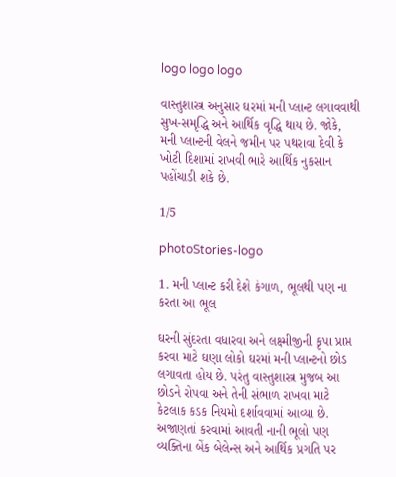logo logo logo

વાસ્તુશાસ્ત્ર અનુસાર ઘરમાં મની પ્લાન્ટ લગાવવાથી સુખ-સમૃદ્ધિ અને આર્થિક વૃદ્ધિ થાય છે. જોકે, મની પ્લાન્ટની વેલને જમીન પર પથરાવા દેવી કે ખોટી દિશામાં રાખવી ભારે આર્થિક નુકસાન પહોંચાડી શકે છે.

1/5

photoStories-logo

1. મની પ્લાન્ટ કરી દેશે કંગાળ, ભૂલથી પણ ના કરતા આ ભૂલ

ઘરની સુંદરતા વધારવા અને લક્ષ્મીજીની કૃપા પ્રાપ્ત કરવા માટે ઘણા લોકો ઘરમાં મની પ્લાન્ટનો છોડ લગાવતા હોય છે. પરંતુ વાસ્તુશાસ્ત્ર મુજબ આ છોડને રોપવા અને તેની સંભાળ રાખવા માટે કેટલાક કડક નિયમો દર્શાવવામાં આવ્યા છે. અજાણતાં કરવામાં આવતી નાની ભૂલો પણ વ્યક્તિના બેંક બેલેન્સ અને આર્થિક પ્રગતિ પર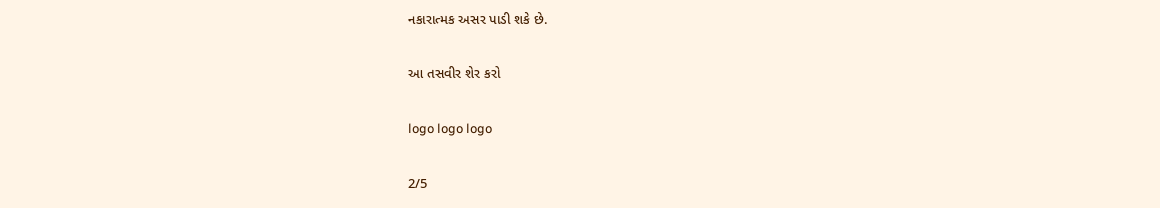નકારાત્મક અસર પાડી શકે છે.

આ તસવીર શેર કરો

logo logo logo

2/5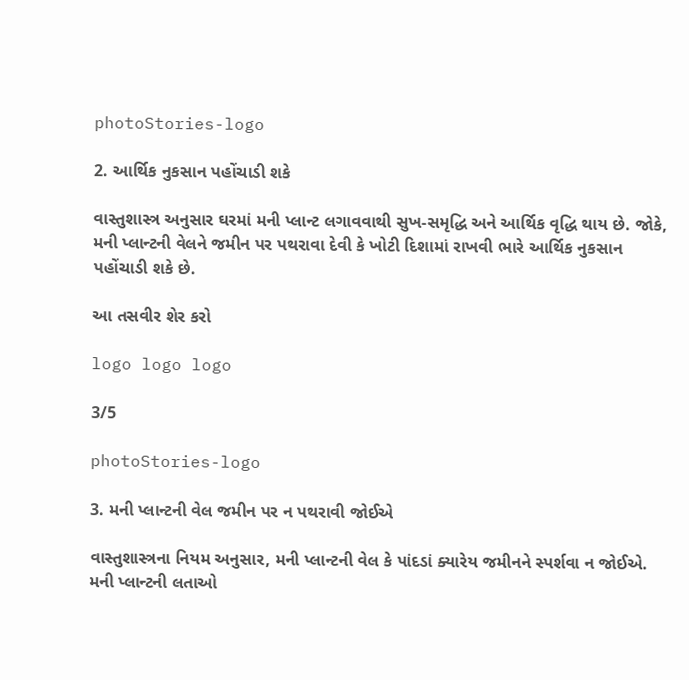photoStories-logo

2. આર્થિક નુકસાન પહોંચાડી શકે

વાસ્તુશાસ્ત્ર અનુસાર ઘરમાં મની પ્લાન્ટ લગાવવાથી સુખ-સમૃદ્ધિ અને આર્થિક વૃદ્ધિ થાય છે. જોકે, મની પ્લાન્ટની વેલને જમીન પર પથરાવા દેવી કે ખોટી દિશામાં રાખવી ભારે આર્થિક નુકસાન પહોંચાડી શકે છે.

આ તસવીર શેર કરો

logo logo logo

3/5

photoStories-logo

3. મની પ્લાન્ટની વેલ જમીન પર ન પથરાવી જોઈએ

વાસ્તુશાસ્ત્રના નિયમ અનુસાર, મની પ્લાન્ટની વેલ કે પાંદડાં ક્યારેય જમીનને સ્પર્શવા ન જોઈએ. મની પ્લાન્ટની લતાઓ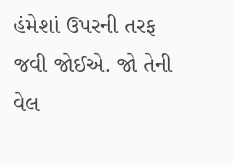હંમેશાં ઉપરની તરફ જવી જોઈએ. જો તેની વેલ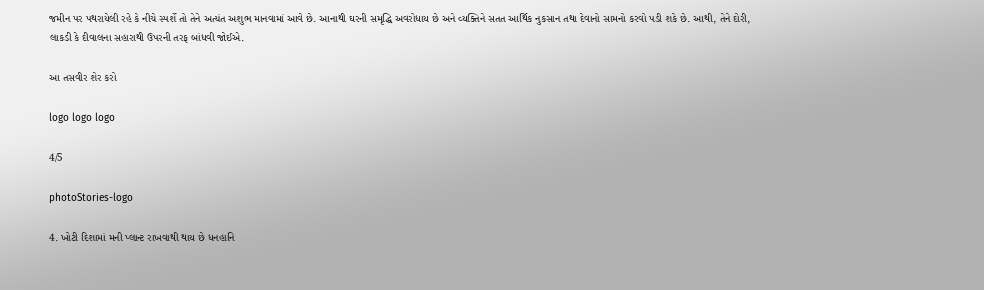જમીન પર પથરાયેલી રહે કે નીચે સ્પર્શે તો તેને અત્યંત અશુભ માનવામાં આવે છે. આનાથી ઘરની સમૃદ્ધિ અવરોધાય છે અને વ્યક્તિને સતત આર્થિક નુકસાન તથા દેવાનો સામનો કરવો પડી શકે છે. આથી, તેને દોરી, લાકડી કે દીવાલના સહારાથી ઉપરની તરફ બાંધવી જોઈએ.

આ તસવીર શેર કરો

logo logo logo

4/5

photoStories-logo

4. ખોટી દિશામાં મની પ્લાન્ટ રાખવાથી થાય છે ધનહાનિ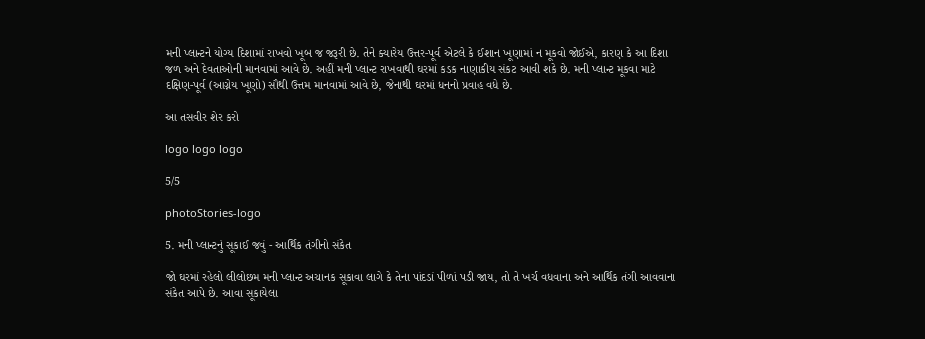મની પ્લાન્ટને યોગ્ય દિશામાં રાખવો ખૂબ જ જરૂરી છે. તેને ક્યારેય ઉત્તર-પૂર્વ એટલે કે ઈશાન ખૂણામાં ન મૂકવો જોઈએ, કારણ કે આ દિશા જળ અને દેવતાઓની માનવામાં આવે છે. અહીં મની પ્લાન્ટ રાખવાથી ઘરમાં કડક નાણાકીય સંકટ આવી શકે છે. મની પ્લાન્ટ મૂકવા માટે દક્ષિણ-પૂર્વ (આગ્નેય ખૂણો) સૌથી ઉત્તમ માનવામાં આવે છે, જેનાથી ઘરમાં ધનનો પ્રવાહ વધે છે.

આ તસવીર શેર કરો

logo logo logo

5/5

photoStories-logo

5. મની પ્લાન્ટનું સૂકાઈ જવું - આર્થિક તંગીનો સંકેત

જો ઘરમાં રહેલો લીલોછમ મની પ્લાન્ટ અચાનક સૂકાવા લાગે કે તેના પાંદડાં પીળાં પડી જાય, તો તે ખર્ચ વધવાના અને આર્થિક તંગી આવવાના સંકેત આપે છે. આવા સૂકાયેલા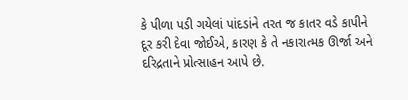કે પીળા પડી ગયેલાં પાંદડાંને તરત જ કાતર વડે કાપીને દૂર કરી દેવા જોઈએ, કારણ કે તે નકારાત્મક ઊર્જા અને દરિદ્રતાને પ્રોત્સાહન આપે છે.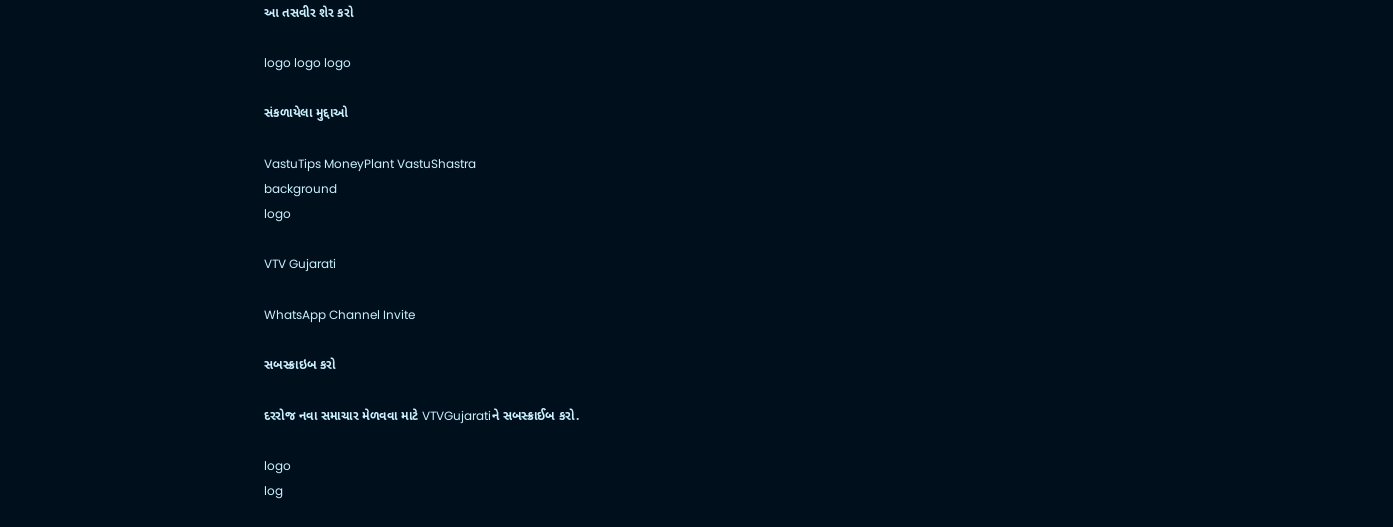આ તસવીર શેર કરો

logo logo logo

સંકળાયેલા મુદ્દાઓ

VastuTips MoneyPlant VastuShastra
background
logo

VTV Gujarati

WhatsApp Channel Invite

સબસ્ક્રાઇબ કરો

દરરોજ નવા સમાચાર મેળવવા માટે VTVGujaratiને સબસ્ક્રાઈબ કરો.

logo
log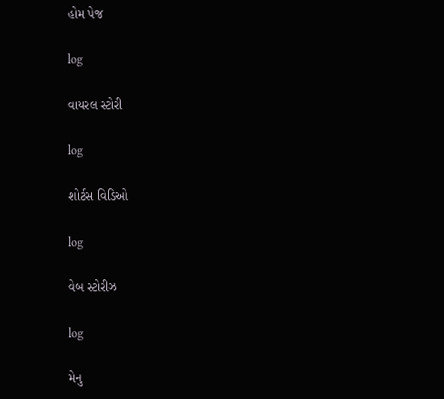હોમ પેજ

log

વાયરલ સ્ટોરી

log

શોર્ટસ વિડિઓ

log

વેબ સ્ટોરીઝ

log

મેનુ